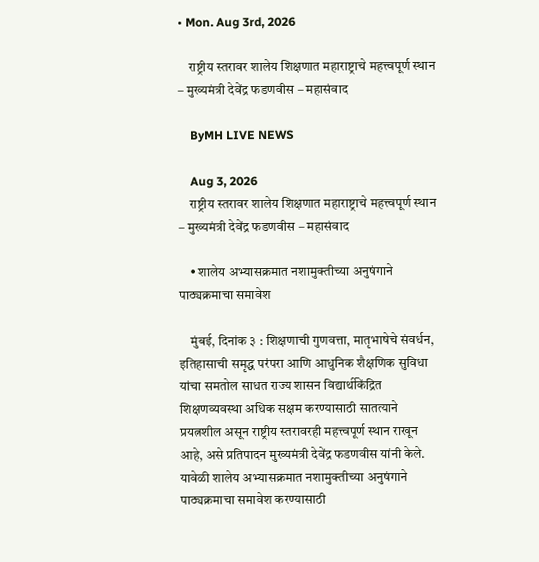• Mon. Aug 3rd, 2026

    राष्ट्रीय स्तरावर शालेय शिक्षणात महाराष्ट्राचे महत्त्वपूर्ण स्थान – मुख्यमंत्री देवेंद्र फडणवीस – महासंवाद

    ByMH LIVE NEWS

    Aug 3, 2026
    राष्ट्रीय स्तरावर शालेय शिक्षणात महाराष्ट्राचे महत्त्वपूर्ण स्थान – मुख्यमंत्री देवेंद्र फडणवीस – महासंवाद

    • शालेय अभ्यासक्रमात नशामुक्तीच्या अनुषंगाने पाठ्यक्रमाचा समावेश

    मुंबई, दिनांक ३ : शिक्षणाची गुणवत्ता, मातृभाषेचे संवर्धन, इतिहासाची समृद्ध परंपरा आणि आधुनिक शैक्षणिक सुविधा यांचा समतोल साधत राज्य शासन विद्यार्थीकेंद्रित शिक्षणव्यवस्था अधिक सक्षम करण्यासाठी सातत्याने प्रयत्नशील असून राष्ट्रीय स्तरावरही महत्त्वपूर्ण स्थान राखून आहे, असे प्रतिपादन मुख्यमंत्री देवेंद्र फडणवीस यांनी केले. यावेळी शालेय अभ्यासक्रमात नशामुक्तीच्या अनुषंगाने पाठ्यक्रमाचा समावेश करण्यासाठी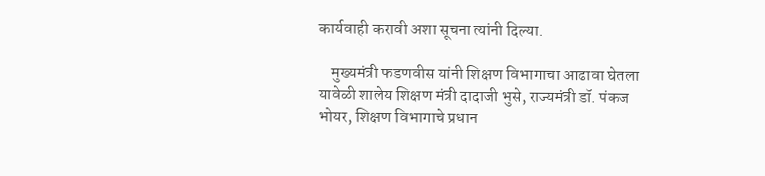कार्यवाही करावी अशा सूचना त्यांनी दिल्या.

    मुख्यमंत्री फडणवीस यांनी शिक्षण विभागाचा आढावा घेतला यावेळी शालेय शिक्षण मंत्री दादाजी भुसे, राज्यमंत्री डॉ. पंकज भोयर, शिक्षण विभागाचे प्रधान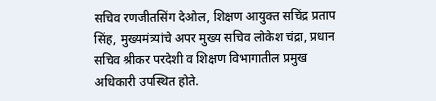सचिव रणजीतसिंग देओल, शिक्षण आयुक्त सचिंद्र प्रताप सिंह, मुख्यमंत्र्यांचे अपर मुख्य सचिव लोकेश चंद्रा, प्रधान सचिव श्रीकर परदेशी व शिक्षण विभागातील प्रमुख अधिकारी उपस्थित होते.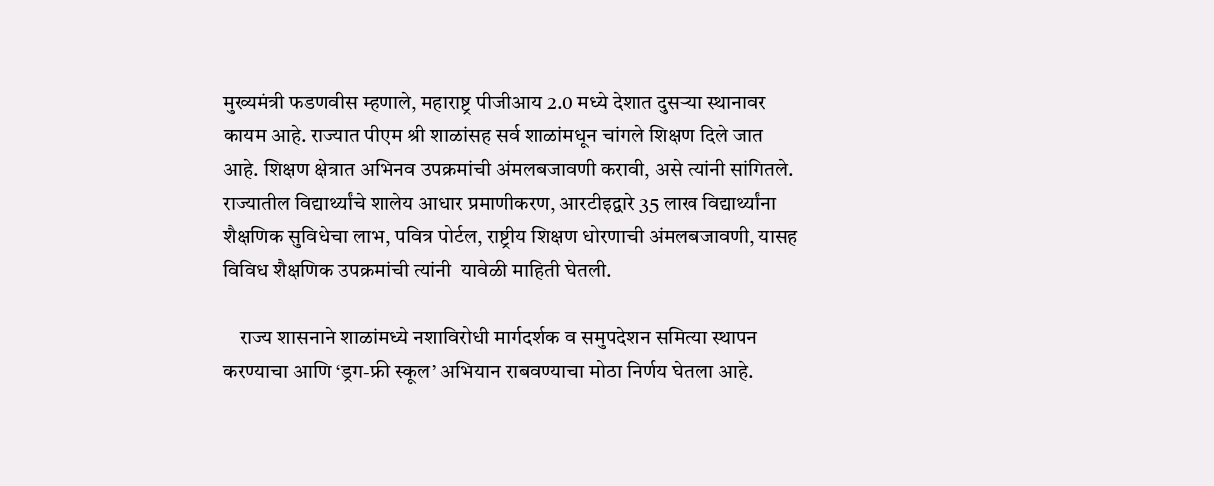मुख्यमंत्री फडणवीस म्हणाले, महाराष्ट्र पीजीआय 2.0 मध्ये देशात दुसऱ्या स्थानावर कायम आहे. राज्यात पीएम श्री शाळांसह सर्व शाळांमधून चांगले शिक्षण दिले जात आहे. शिक्षण क्षेत्रात अभिनव उपक्रमांची अंमलबजावणी करावी, असे त्यांनी सांगितले. राज्यातील विद्यार्थ्यांचे शालेय आधार प्रमाणीकरण, आरटीइद्वारे 35 लाख विद्यार्थ्यांना शैक्षणिक सुविधेचा लाभ, पवित्र पोर्टल, राष्ट्रीय शिक्षण धोरणाची अंमलबजावणी, यासह विविध शैक्षणिक उपक्रमांची त्यांनी  यावेळी माहिती घेतली.

    राज्य शासनाने शाळांमध्ये नशाविरोधी मार्गदर्शक व समुपदेशन समित्या स्थापन करण्याचा आणि ‘ड्रग-फ्री स्कूल’ अभियान राबवण्याचा मोठा निर्णय घेतला आहे.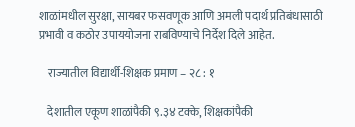शाळांमधील सुरक्षा, सायबर फसवणूक आणि अमली पदार्थ प्रतिबंधासाठी प्रभावी व कठोर उपाययोजना राबविण्याचे निर्देश दिले आहेत.

    राज्यातील विद्यार्थी-शिक्षक प्रमाण – २८ : १

    देशातील एकूण शाळांपैकी ९.३४ टक्के, शिक्षकांपैकी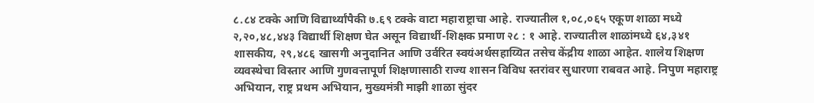८.८४ टक्के आणि विद्यार्थ्यांपैकी ७.६९ टक्के वाटा महाराष्ट्राचा आहे. राज्यातील १,०८,०६५ एकूण शाळा मध्ये २,२०,४८,४४३ विद्यार्थी शिक्षण घेत असून विद्यार्थी-शिक्षक प्रमाण २८ : १ आहे. राज्यातील शाळांमध्ये ६४,३४१ शासकीय, २९,४८६ खासगी अनुदानित आणि उर्वरित स्वयंअर्थसहाय्यित तसेच केंद्रीय शाळा आहेत. शालेय शिक्षण व्यवस्थेचा विस्तार आणि गुणवत्तापूर्ण शिक्षणासाठी राज्य शासन विविध स्तरांवर सुधारणा राबवत आहे. निपुण महाराष्ट्र अभियान, राष्ट्र प्रथम अभियान, मुख्यमंत्री माझी शाळा सुंदर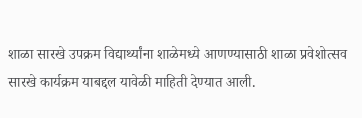शाळा सारखे उपक्रम विद्यार्थ्यांना शाळेमध्ये आणण्यासाठी शाळा प्रवेशोत्सव सारखे कार्यक्रम याबद्दल यावेळी माहिती देण्यात आली.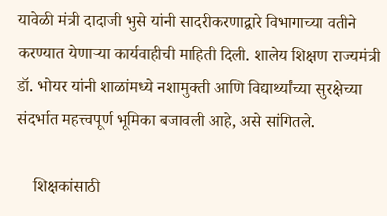यावेळी मंत्री दादाजी भुसे यांनी सादरीकरणाद्वारे विभागाच्या वतीने करण्यात येणाऱ्या कार्यवाहीची माहिती दिली. शालेय शिक्षण राज्यमंत्री डॉ. भोयर यांनी शाळांमध्ये नशामुक्ती आणि विद्यार्थ्यांच्या सुरक्षेच्या संदर्भात महत्त्वपूर्ण भूमिका बजावली आहे, असे सांगितले.

    शिक्षकांसाठी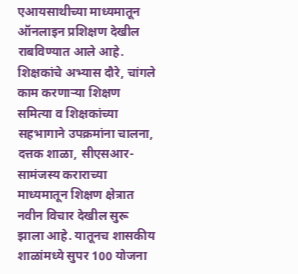एआयसाथीच्या माध्यमातून ऑनलाइन प्रशिक्षण देखील राबविण्यात आले आहे. शिक्षकांचे अभ्यास दौरे, चांगले काम करणाऱ्या शिक्षण समित्या व शिक्षकांच्या सहभागाने उपक्रमांना चालना, दत्तक शाळा, सीएसआर-सामंजस्य कराराच्या माध्यमातून शिक्षण क्षेत्रात नवीन विचार देखील सुरू झाला आहे. यातूनच शासकीय शाळांमध्ये सुपर 100 योजना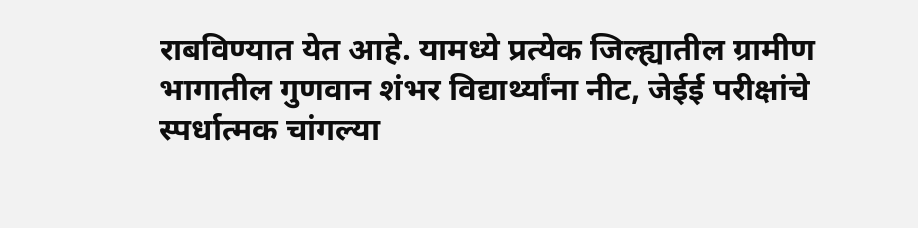राबविण्यात येत आहे. यामध्ये प्रत्येक जिल्ह्यातील ग्रामीण भागातील गुणवान शंभर विद्यार्थ्यांना नीट, जेईई परीक्षांचे स्पर्धात्मक चांगल्या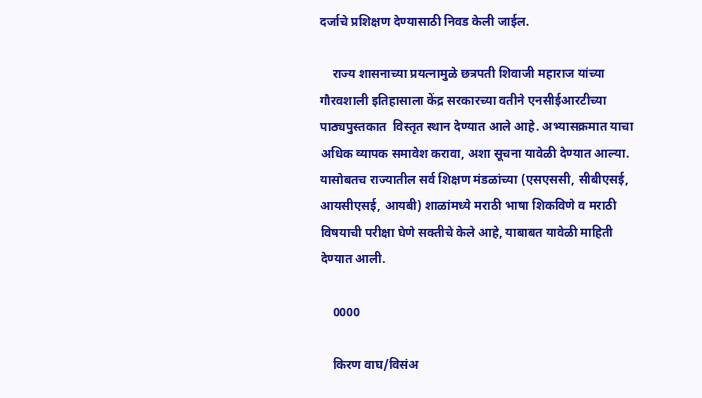दर्जाचे प्रशिक्षण देण्यासाठी निवड केली जाईल.

    राज्य शासनाच्या प्रयत्नामुळे छत्रपती शिवाजी महाराज यांच्या गौरवशाली इतिहासाला केंद्र सरकारच्या वतीने एनसीईआरटीच्या पाठ्यपुस्तकात  विस्तृत स्थान देण्यात आले आहे. अभ्यासक्रमात याचा अधिक व्यापक समावेश करावा, अशा सूचना यावेळी देण्यात आल्या. यासोबतच राज्यातील सर्व शिक्षण मंडळांच्या (एसएससी, सीबीएसई, आयसीएसई, आयबी) शाळांमध्ये मराठी भाषा शिकविणे व मराठी विषयाची परीक्षा घेणे सक्तीचे केले आहे, याबाबत यावेळी माहिती देण्यात आली.

    0000

    किरण वाघ/विसंअ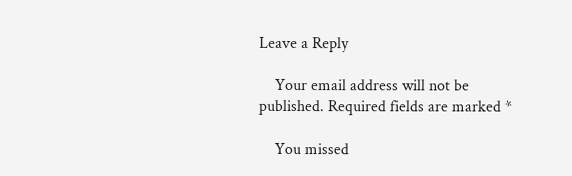Leave a Reply

    Your email address will not be published. Required fields are marked *

    You missed